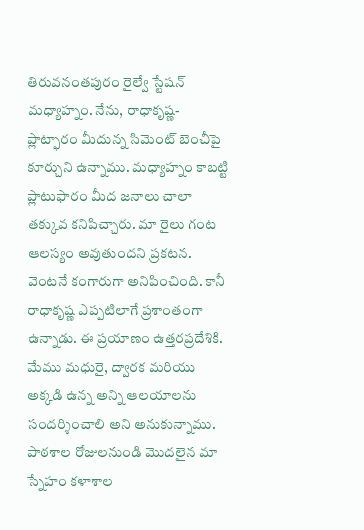తిరువనంతపురం రైల్వే స్టేషన్ మధ్యాహ్నం. నేను, రాధాకృష్ణ- ప్లాట్ఫారం మీదున్న సిమెంట్ బెంచీపై కూర్చుని ఉన్నాము. మధ్యాహ్నం కాబట్టి ప్లాటుఫారం మీద జనాలు చాలా తక్కువ కనిపిచ్చారు. మా రైలు గంట ఆలస్యం అవుతుందని ప్రకటన. వెంటనే కంగారుగా అనిపించింది. కానీ రాధాకృష్ణ ఎప్పటిలాగే ప్రశాంతంగా ఉన్నాడు. ఈ ప్రయాణం ఉత్తరప్రదేశికి. మేము మధురై, ద్వారక మరియు అక్కడి ఉన్న అన్ని ఆలయాలను సందర్శించాలి అని అనుకున్నాము.
పాఠశాల రోజులనుండి మొదలైన మా స్నేహం కళాశాల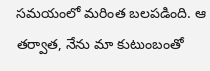సమయంలో మరింత బలపడింది. ఆ తర్వాత, నేను మా కుటుంబంతో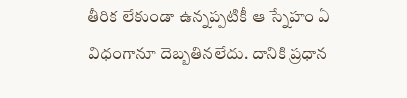తీరిక లేకుండా ఉన్నప్పటికీ ఆ స్నేహం ఏ విధంగానూ దెబ్బతినలేదు. దానికి ప్రధాన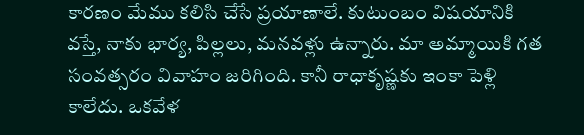కారణం మేము కలిసి చేసే ప్రయాణాలే. కుటుంబం విషయానికి వస్తే, నాకు భార్య, పిల్లలు, మనవళ్లు ఉన్నారు. మా అమ్మాయికి గత సంవత్సరం వివాహం జరిగింది. కానీ రాధాకృష్ణకు ఇంకా పెళ్లి కాలేదు. ఒకవేళ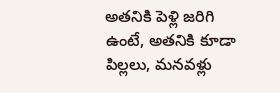అతనికి పెళ్లి జరిగి ఉంటే, అతనికి కూడా పిల్లలు, మనవళ్లు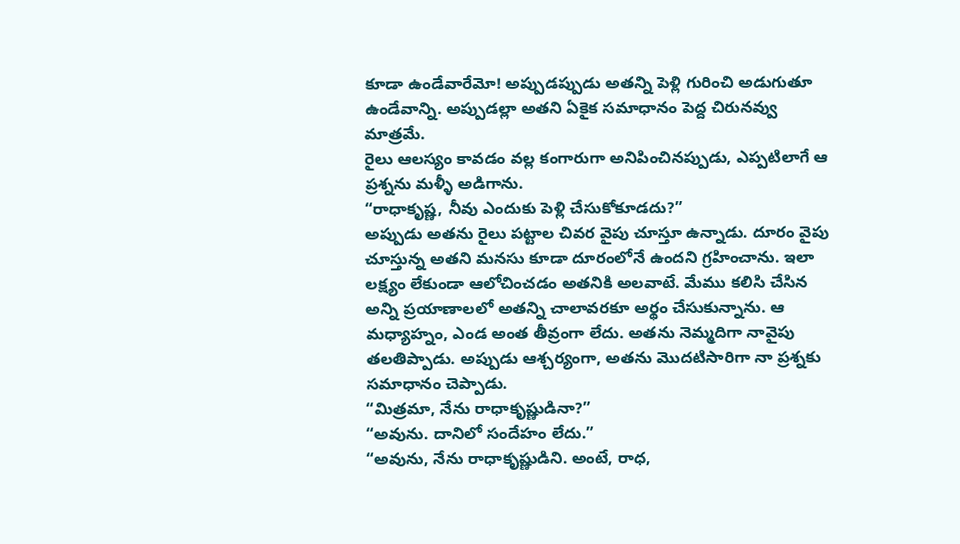కూడా ఉండేవారేమో! అప్పుడప్పుడు అతన్ని పెళ్లి గురించి అడుగుతూ ఉండేవాన్ని. అప్పుడల్లా అతని ఏకైక సమాధానం పెద్ద చిరునవ్వు మాత్రమే.
రైలు ఆలస్యం కావడం వల్ల కంగారుగా అనిపించినప్పుడు, ఎప్పటిలాగే ఆ ప్రశ్నను మళ్ళీ అడిగాను.
“రాధాకృష్ణ, నీవు ఎందుకు పెళ్లి చేసుకోకూడదు?”
అప్పుడు అతను రైలు పట్టాల చివర వైపు చూస్తూ ఉన్నాడు. దూరం వైపు చూస్తున్న అతని మనసు కూడా దూరంలోనే ఉందని గ్రహించాను. ఇలా లక్ష్యం లేకుండా ఆలోచించడం అతనికి అలవాటే. మేము కలిసి చేసిన అన్ని ప్రయాణాలలో అతన్ని చాలావరకూ అర్థం చేసుకున్నాను. ఆ మధ్యాహ్నం, ఎండ అంత తీవ్రంగా లేదు. అతను నెమ్మదిగా నావైపు తలతిప్పాడు. అప్పుడు ఆశ్చర్యంగా, అతను మొదటిసారిగా నా ప్రశ్నకు సమాధానం చెప్పాడు.
“మిత్రమా, నేను రాధాకృష్ణుడినా?”
“అవును. దానిలో సందేహం లేదు.”
“అవును, నేను రాధాకృష్ణుడిని. అంటే, రాధ,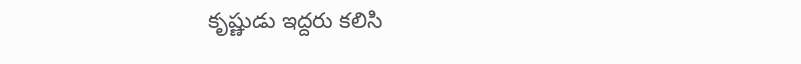కృష్ణుడు ఇద్దరు కలిసి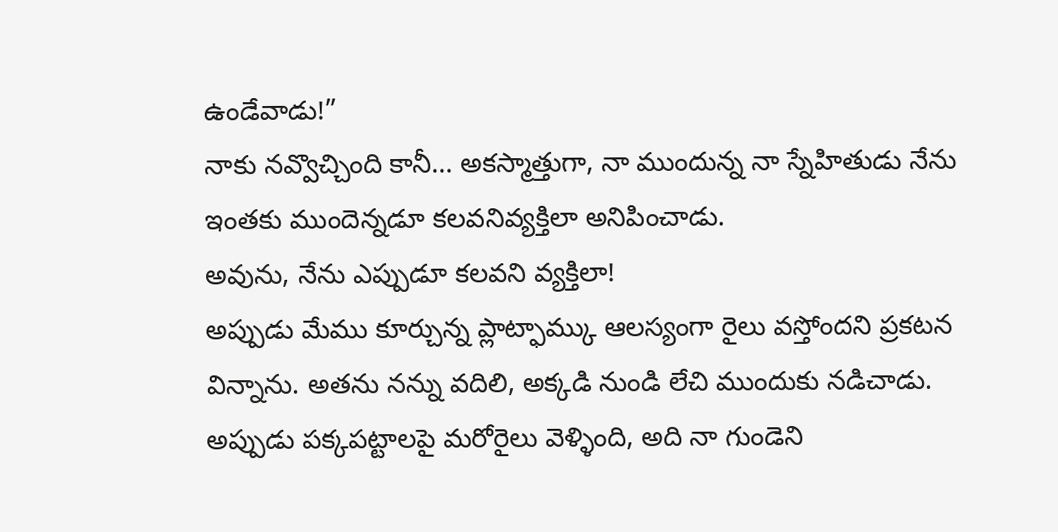ఉండేవాడు!”
నాకు నవ్వొచ్చింది కానీ… అకస్మాత్తుగా, నా ముందున్న నా స్నేహితుడు నేను ఇంతకు ముందెన్నడూ కలవనివ్యక్తిలా అనిపించాడు.
అవును, నేను ఎప్పుడూ కలవని వ్యక్తిలా!
అప్పుడు మేము కూర్చున్న ప్లాట్ఫామ్కు ఆలస్యంగా రైలు వస్తోందని ప్రకటన విన్నాను. అతను నన్ను వదిలి, అక్కడి నుండి లేచి ముందుకు నడిచాడు. అప్పుడు పక్కపట్టాలపై మరోరైలు వెళ్ళింది, అది నా గుండెని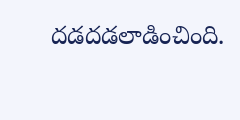దడదడలాడించింది.